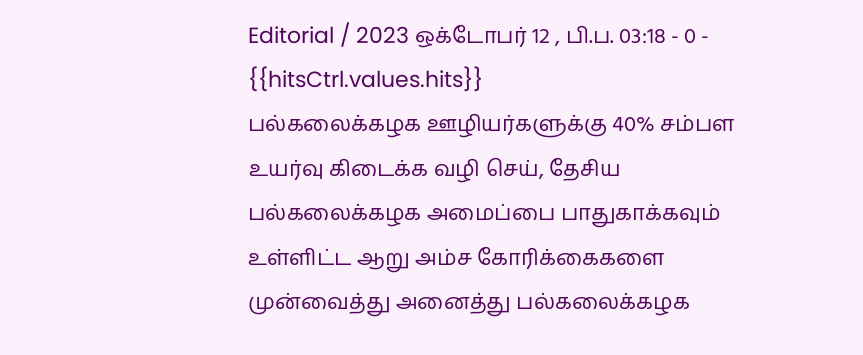Editorial / 2023 ஒக்டோபர் 12 , பி.ப. 03:18 - 0 - {{hitsCtrl.values.hits}}
பல்கலைக்கழக ஊழியர்களுக்கு 40% சம்பள உயர்வு கிடைக்க வழி செய், தேசிய பல்கலைக்கழக அமைப்பை பாதுகாக்கவும் உள்ளிட்ட ஆறு அம்ச கோரிக்கைகளை முன்வைத்து அனைத்து பல்கலைக்கழக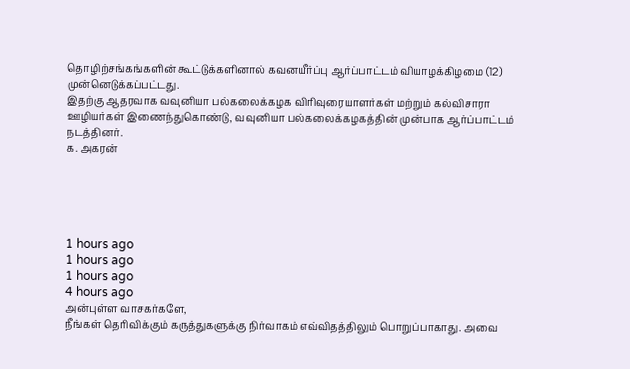தொழிற்சங்கங்களின் கூட்டுக்களினால் கவனயீர்ப்பு ஆர்ப்பாட்டம் வியாழக்கிழமை (12) முன்னெடுக்கப்பட்டது.
இதற்கு ஆதரவாக வவுனியா பல்கலைக்கழக விரிவுரையாளர்கள் மற்றும் கல்விசாரா ஊழியர்கள் இணைந்துகொண்டு, வவுனியா பல்கலைக்கழகத்தின் முன்பாக ஆர்ப்பாட்டம் நடத்தினர்.
க. அகரன்





1 hours ago
1 hours ago
1 hours ago
4 hours ago
அன்புள்ள வாசகர்களே,
நீங்கள் தெரிவிக்கும் கருத்துகளுக்கு நிர்வாகம் எவ்விதத்திலும் பொறுப்பாகாது. அவை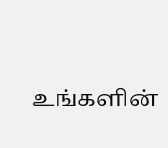உங்களின்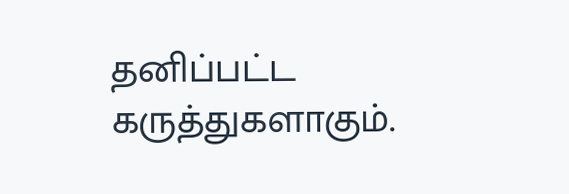தனிப்பட்ட கருத்துகளாகும்.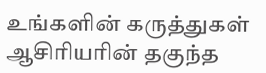உங்களின் கருத்துகள் ஆசிரியரின் தகுந்த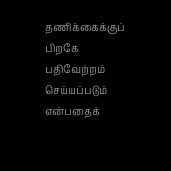தணிக்கைக்குப் பிறகே பதிவேற்றம் செய்யப்படும் என்பதைக்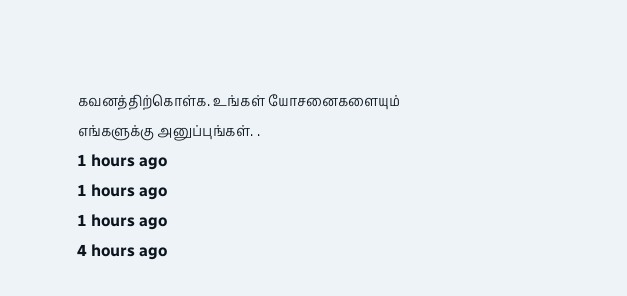கவனத்திற்கொள்க. உங்கள் யோசனைகளையும் எங்களுக்கு அனுப்புங்கள். .
1 hours ago
1 hours ago
1 hours ago
4 hours ago